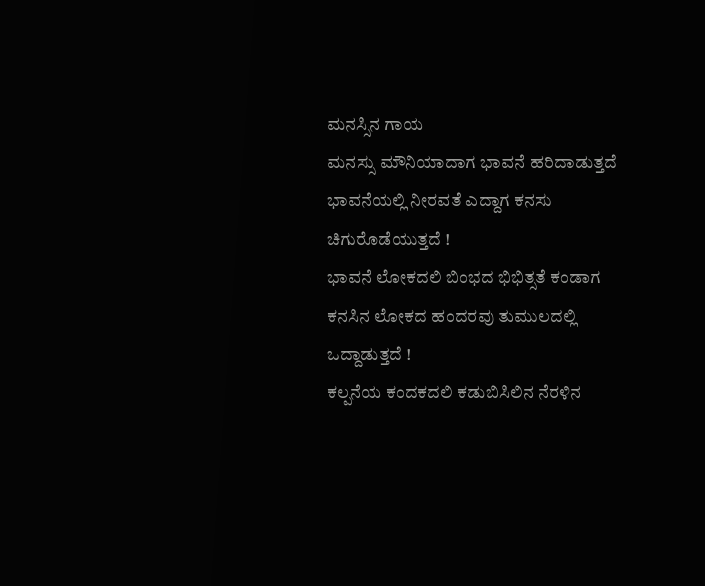ಮನಸ್ಸಿನ ಗಾಯ
ಮನಸ್ಸು ಮೌನಿಯಾದಾಗ ಭಾವನೆ ಹರಿದಾಡುತ್ತದೆ
ಭಾವನೆಯಲ್ಲಿ ನೀರವತೆ ಎದ್ದಾಗ ಕನಸು ಚಿಗುರೊಡೆಯುತ್ತದೆ !
ಭಾವನೆ ಲೋಕದಲಿ ಬಿಂಭದ ಭಿಭಿತ್ಸತೆ ಕಂಡಾಗ
ಕನಸಿನ ಲೋಕದ ಹಂದರವು ತುಮುಲದಲ್ಲಿ ಒದ್ದಾಡುತ್ತದೆ !
ಕಲ್ಪನೆಯ ಕಂದಕದಲಿ ಕಡುಬಿಸಿಲಿನ ನೆರಳಿನ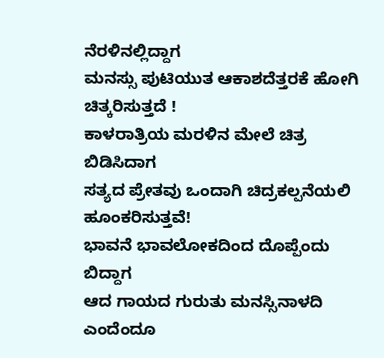ನೆರಳಿನಲ್ಲಿದ್ದಾಗ
ಮನಸ್ಸು ಪುಟಿಯುತ ಆಕಾಶದೆತ್ತರಕೆ ಹೋಗಿ ಚಿತ್ಕರಿಸುತ್ತದೆ !
ಕಾಳರಾತ್ರಿಯ ಮರಳಿನ ಮೇಲೆ ಚಿತ್ರ ಬಿಡಿಸಿದಾಗ
ಸತ್ಯದ ಪ್ರೇತವು ಒಂದಾಗಿ ಚಿದ್ರಕಲ್ಪನೆಯಲಿ ಹೂಂಕರಿಸುತ್ತವೆ!
ಭಾವನೆ ಭಾವಲೋಕದಿಂದ ದೊಪ್ಪೆಂದು ಬಿದ್ದಾಗ
ಆದ ಗಾಯದ ಗುರುತು ಮನಸ್ಸಿನಾಳದಿ ಎಂದೆಂದೂ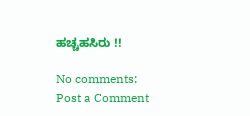ಹಚ್ಚಹಸಿರು !!

No comments:
Post a Comment